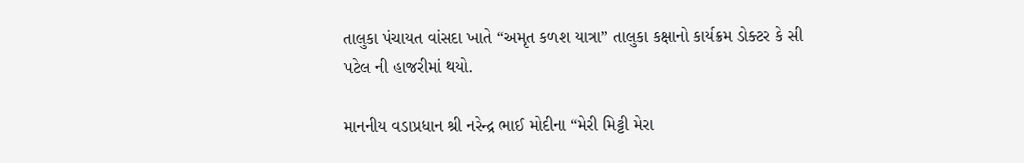તાલુકા પંચાયત વાંસદા ખાતે “અમૃત કળશ યાત્રા” તાલુકા કક્ષાનો કાર્યક્રમ ડોક્ટર કે સી પટેલ ની હાજરીમાં થયો.

માનનીય વડાપ્રધાન શ્રી નરેન્દ્ર ભાઈ મોદીના “મેરી મિટ્ટી મેરા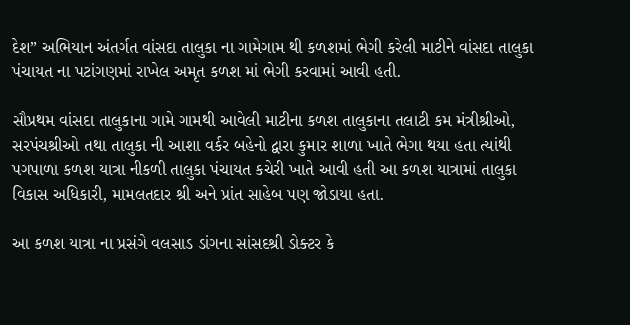દેશ” અભિયાન અંતર્ગત વાંસદા તાલુકા ના ગામેગામ થી કળશમાં ભેગી કરેલી માટીને વાંસદા તાલુકા પંચાયત ના પટાંગણમાં રાખેલ અમૃત કળશ માં ભેગી કરવામાં આવી હતી.

સૌપ્રથમ વાંસદા તાલુકાના ગામે ગામથી આવેલી માટીના કળશ તાલુકાના તલાટી કમ મંત્રીશ્રીઓ, સરપંચશ્રીઓ તથા તાલુકા ની આશા વર્કર બહેનો દ્વારા કુમાર શાળા ખાતે ભેગા થયા હતા ત્યાંથી પગપાળા કળશ યાત્રા નીકળી તાલુકા પંચાયત કચેરી ખાતે આવી હતી આ કળશ યાત્રામાં તાલુકા વિકાસ અધિકારી, મામલતદાર શ્રી અને પ્રાંત સાહેબ પણ જોડાયા હતા.

આ કળશ યાત્રા ના પ્રસંગે વલસાડ ડાંગના સાંસદશ્રી ડોક્ટર કે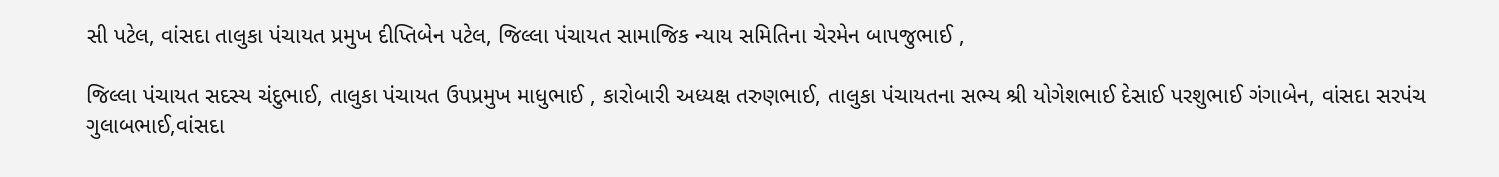સી પટેલ, વાંસદા તાલુકા પંચાયત પ્રમુખ દીપ્તિબેન પટેલ, જિલ્લા પંચાયત સામાજિક ન્યાય સમિતિના ચેરમેન બાપજુભાઈ ,

જિલ્લા પંચાયત સદસ્ય ચંદુભાઈ, તાલુકા પંચાયત ઉપપ્રમુખ માધુભાઈ , કારોબારી અધ્યક્ષ તરુણભાઈ, તાલુકા પંચાયતના સભ્ય શ્રી યોગેશભાઈ દેસાઈ પરશુભાઈ ગંગાબેન, વાંસદા સરપંચ ગુલાબભાઈ,વાંસદા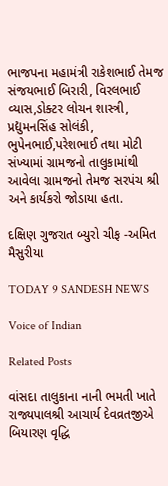ભાજપના મહામંત્રી રાકેશભાઈ તેમજ સંજયભાઈ બિરારી, વિરલભાઈ વ્યાસ,ડોક્ટર લોચન શાસ્ત્રી, પ્રદ્યુમનસિંહ સોલંકી, ભુપેનભાઈ,પરેશભાઈ તથા મોટી સંખ્યામાં ગ્રામજનો તાલુકામાંથી આવેલા ગ્રામજનો તેમજ સરપંચ શ્રી અને કાર્યકરો જોડાયા હતા.

દક્ષિણ ગુજરાત બ્યુરો ચીફ -અમિત મૈસુરીયા

TODAY 9 SANDESH NEWS

Voice of Indian

Related Posts

વાંસદા તાલુકાના નાની ભમતી ખાતે રાજ્યપાલશ્રી આચાર્ય દેવવ્રતજીએ બિયારણ વૃદ્ધિ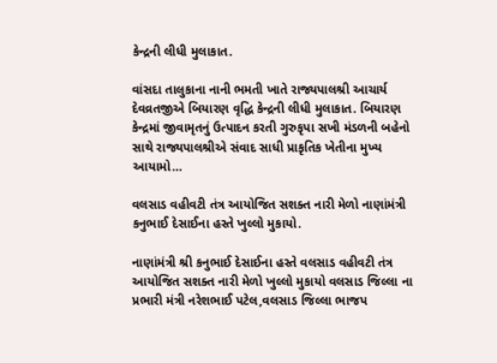કેન્દ્રની લીધી મુલાકાત.

વાંસદા તાલુકાના નાની ભમતી ખાતે રાજ્યપાલશ્રી આચાર્ય દેવવ્રતજીએ બિયારણ વૃદ્ધિ કેન્દ્રની લીધી મુલાકાત. બિયારણ કેન્દ્રમાં જીવામૃતનું ઉત્પાદન કરતી ગુરુકૃપા સખી મંડળની બહેનો સાથે રાજ્યપાલશ્રીએ સંવાદ સાધી પ્રાકૃતિક ખેતીના મુખ્ય આયામો…

વલસાડ વહીવટી તંત્ર આયોજિત સશક્ત નારી મેળો નાણાંમંત્રી કનુભાઈ દેસાઈના હસ્તે ખુલ્લો મુકાયો.

નાણાંમંત્રી શ્રી કનુભાઈ દેસાઈના હસ્તે વલસાડ વહીવટી તંત્ર આયોજિત સશક્ત નારી મેળો ખુલ્લો મુકાયો વલસાડ જિલ્લા ના પ્રભારી મંત્રી નરેશભાઈ પટેલ,વલસાડ જિલ્લા ભાજપ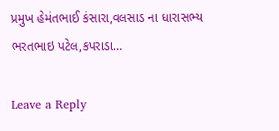પ્રમુખ હેમંતભાઈ કંસારા,વલસાડ ના ધારાસભ્ય ભરતભાઇ પટેલ,કપરાડા…

Leave a Reply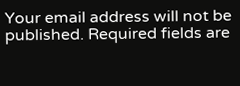Your email address will not be published. Required fields are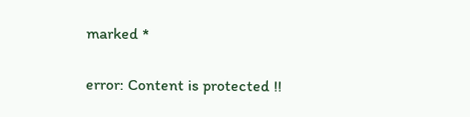marked *

error: Content is protected !!